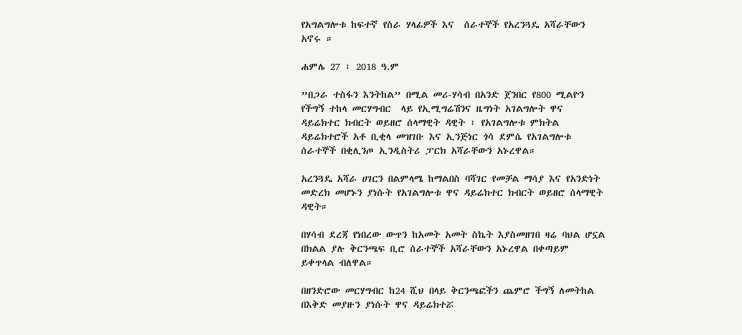የአግልግሎቱ ከፍተኛ የስራ ሃላፊዎች እና  ሰራተኞች የአረንጓዴ አሻራቸውን አኖሩ ።

ሐምሌ 27 ፣ 2018 ዓ.ም

”በጋራ ተስፋን እንትከል” በሚል መሪ-ሃሳብ በአንድ ጀንበር የ800 ሚልዮን የችግኝ ተከላ መርሃግብር  ላይ የኢሚግሬሽንና ዜግነት አገልግሎት ዋና ዳይሬክተር ክብርት ወይዘሮ ሰላማዊት ዳዊት ፣ የአገልግሎቱ ምክትል ዳይሬክተሮች አቶ ቢቂላ መዝገቡ እና ኢንጅነር ጎሳ ደምሴ የአገልግሎቱ ሰራተኞች በቂሊንጦ ኢንዲስትሪ ፓርክ አሻራቸውን አኑረዋል።

አረንጓዴ አሻራ ሀገርን በልምላሜ ከማልበስ ባሻገር የመቻል ማሳያ እና የአንድነት መድረክ መሆኑን ያነሱት የአገልግሎቱ ዋና ዳይሬክተር ክብርት ወይዘሮ ሰላማዊት ዳዊት።

በሃሳብ ደረጃ የነበረው ውጥን ከአመት አመት ስኬት እያስመዘገበ ዛሬ ባህል ሆኗል በክልል ያሉ ቅርንጫፍ ቢሮ ሰራተኞች አሻራቸውን አኑረዋል በቀጣይም ይቀጥላል ብለዋል።

በዘንድሮው መርሃግብር ከ24 ሺህ በላይ ቅርንጫፎችን ጨምሮ ችግኝ ለመትከል በእቅድ መያዙን ያነሱት ዋና ዳይሬክተሯ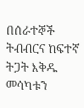በሰራተኞች ትብብርና ከፍተኛ ትጋት እቅዱ መሳካቱን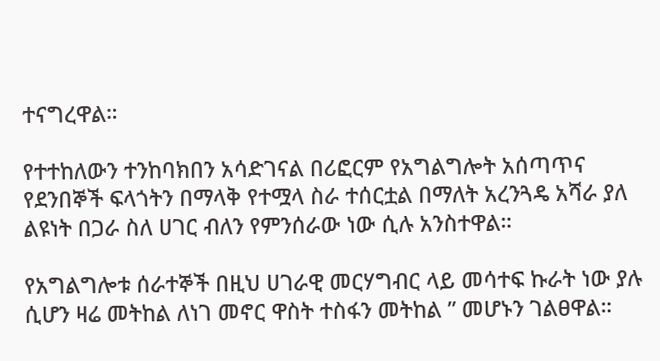ተናግረዋል።

የተተከለውን ተንከባክበን አሳድገናል በሪፎርም የአግልግሎት አሰጣጥና የደንበኞች ፍላጎትን በማላቅ የተሟላ ስራ ተሰርቷል በማለት አረንጓዴ አሻራ ያለ ልዩነት በጋራ ስለ ሀገር ብለን የምንሰራው ነው ሲሉ አንስተዋል።

የአግልግሎቱ ሰራተኞች በዚህ ሀገራዊ መርሃግብር ላይ መሳተፍ ኩራት ነው ያሉ ሲሆን ዛሬ መትከል ለነገ መኖር ዋስት ተስፋን መትከል ” መሆኑን ገልፀዋል።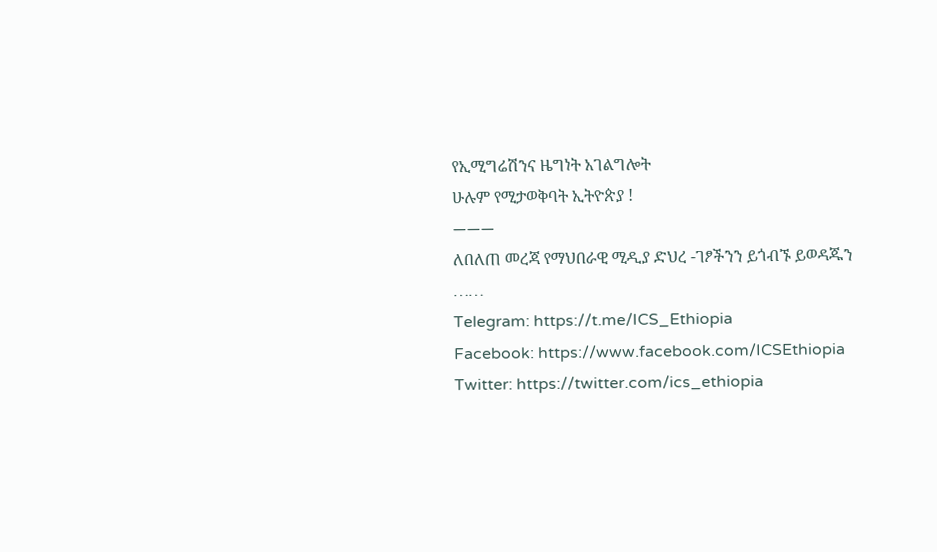የኢሚግሬሽንና ዜግነት አገልግሎት
ሁሉም የሚታወቅባት ኢትዮጵያ !
———
ለበለጠ መረጃ የማህበራዊ ሚዲያ ድህረ -ገፆችንን ይጎብኙ ይወዳጁን ……
Telegram: https://t.me/ICS_Ethiopia
Facebook: https://www.facebook.com/ICSEthiopia
Twitter: https://twitter.com/ics_ethiopia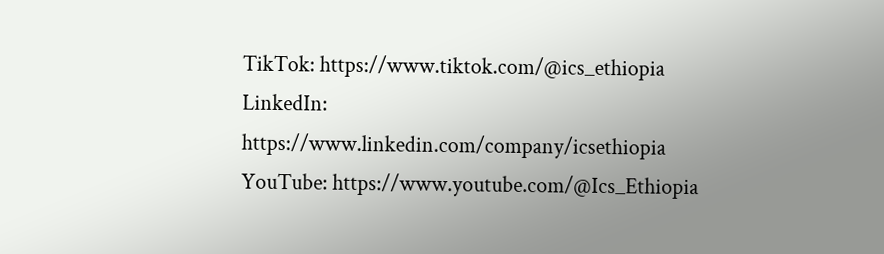TikTok: https://www.tiktok.com/@ics_ethiopia
LinkedIn: https://www.linkedin.com/company/icsethiopia
YouTube: https://www.youtube.com/@Ics_Ethiopia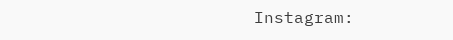Instagram: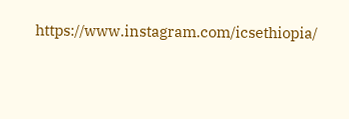https://www.instagram.com/icsethiopia/